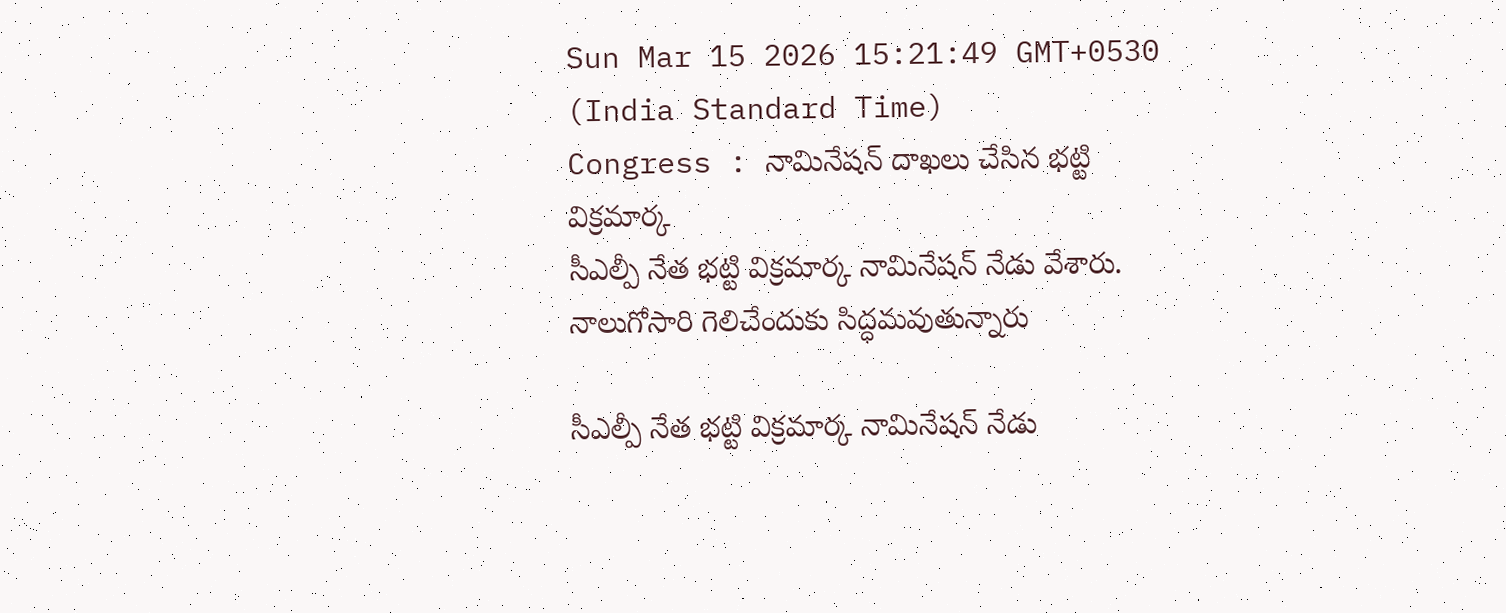Sun Mar 15 2026 15:21:49 GMT+0530 (India Standard Time)
Congress : నామినేషన్ దాఖలు చేసిన భట్టి విక్రమార్క
సీఎల్పీ నేత భట్టి విక్రమార్క నామినేషన్ నేడు వేశారు. నాలుగోసారి గెలిచేందుకు సిద్ధమవుతున్నారు

సీఎల్పీ నేత భట్టి విక్రమార్క నామినేషన్ నేడు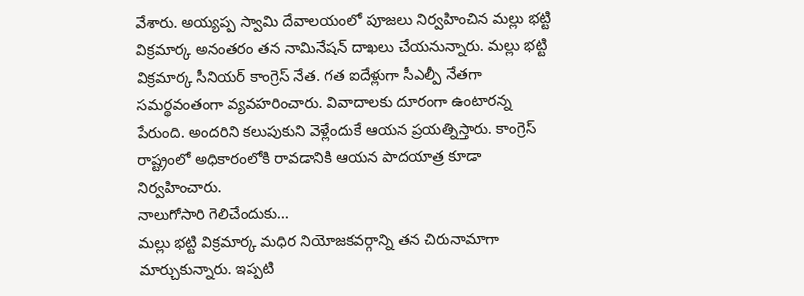వేశారు. అయ్యప్ప స్వామి దేవాలయంలో పూజలు నిర్వహించిన మల్లు భట్టి విక్రమార్క అనంతరం తన నామినేషన్ దాఖలు చేయనున్నారు. మల్లు భట్టి విక్రమార్క సీనియర్ కాంగ్రెస్ నేత. గత ఐదేళ్లుగా సీఎల్పీ నేతగా సమర్థవంతంగా వ్యవహరించారు. వివాదాలకు దూరంగా ఉంటారన్న పేరుంది. అందరిని కలుపుకుని వెళ్లేందుకే ఆయన ప్రయత్నిస్తారు. కాంగ్రెస్ రాష్ట్రంలో అధికారంలోకి రావడానికి ఆయన పాదయాత్ర కూడా నిర్వహించారు.
నాలుగోసారి గెలిచేందుకు...
మల్లు భట్టి విక్రమార్క మధిర నియోజకవర్గాన్ని తన చిరునామాగా మార్చుకున్నారు. ఇప్పటి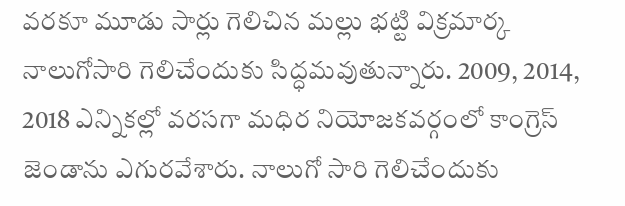వరకూ మూడు సార్లు గెలిచిన మల్లు భట్టి విక్రమార్క నాలుగోసారి గెలిచేందుకు సిద్ధమవుతున్నారు. 2009, 2014, 2018 ఎన్నికల్లో వరసగా మధిర నియోజకవర్గంలో కాంగ్రెస్ జెండాను ఎగురవేశారు. నాలుగో సారి గెలిచేందుకు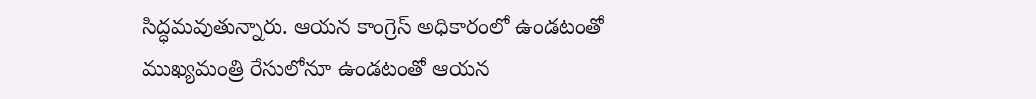సిద్ధమవుతున్నారు. ఆయన కాంగ్రెస్ అధికారంలో ఉండటంతో ముఖ్యమంత్రి రేసులోనూ ఉండటంతో ఆయన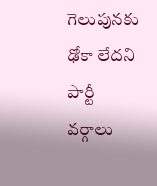గెలుపునకు ఢోకా లేదని పార్టీ వర్గాలు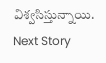విశ్వసిస్తున్నాయి.
Next Story